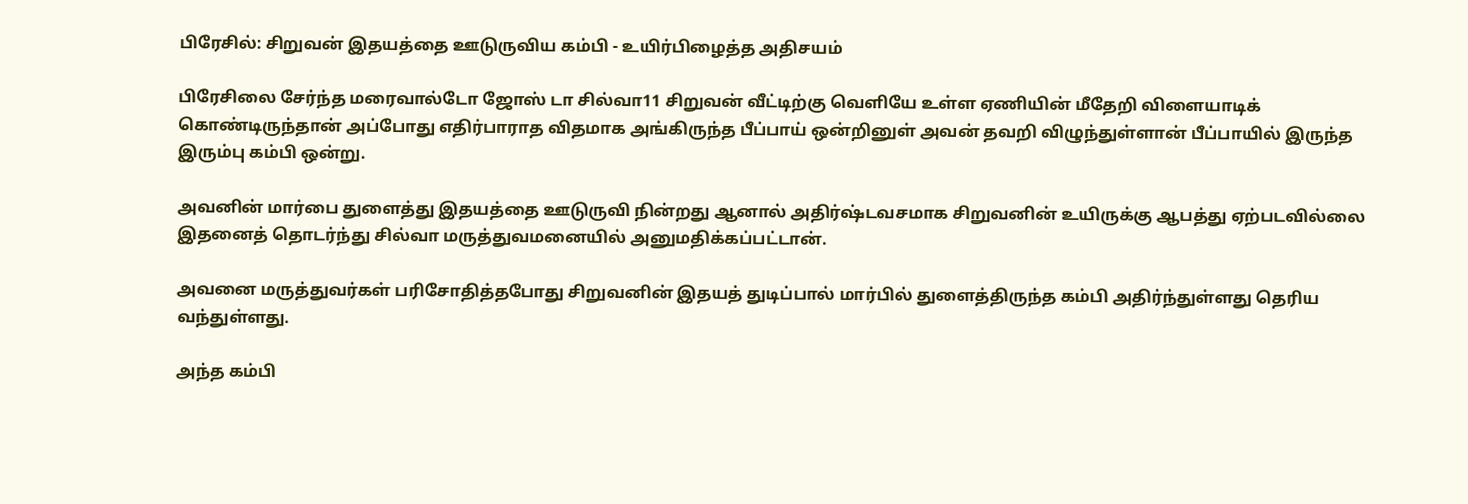பிரேசில்: சிறுவன் இதயத்தை ஊடுருவிய கம்பி - உயிர்பிழைத்த அதிசயம்

பிரேசிலை சேர்ந்த மரைவால்டோ ஜோஸ் டா சில்வா11 சிறுவன் வீட்டிற்கு வெளியே உள்ள ஏணியின் மீதேறி விளையாடிக் கொண்டிருந்தான் அப்போது எதிர்பாராத விதமாக அங்கிருந்த பீப்பாய் ஒன்றினுள் அவன் தவறி விழுந்துள்ளான் பீப்பாயில் இருந்த இரும்பு கம்பி ஒன்று.

அவனின் மார்பை துளைத்து இதயத்தை ஊடுருவி நின்றது ஆனால் அதிர்ஷ்டவசமாக சிறுவனின் உயிருக்கு ஆபத்து ஏற்படவில்லை இதனைத் தொடர்ந்து சில்வா மருத்துவமனையில் அனுமதிக்கப்பட்டான்.

அவனை மருத்துவர்கள் பரிசோதித்தபோது சிறுவனின் இதயத் துடிப்பால் மார்பில் துளைத்திருந்த கம்பி அதிர்ந்துள்ளது தெரிய வந்துள்ளது.

அந்த கம்பி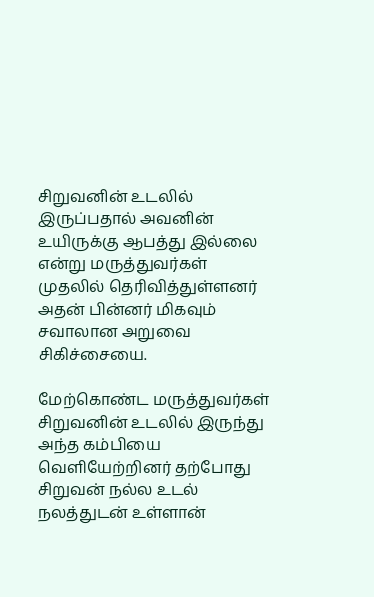சிறுவனின் உடலில் இருப்பதால் அவனின் உயிருக்கு ஆபத்து இல்லை என்று மருத்துவர்கள் முதலில் தெரிவித்துள்ளனர் அதன் பின்னர் மிகவும் சவாலான அறுவை சிகிச்சையை.

மேற்கொண்ட மருத்துவர்கள் சிறுவனின் உடலில் இருந்து அந்த கம்பியை வெளியேற்றினர் தற்போது சிறுவன் நல்ல உடல் நலத்துடன் உள்ளான்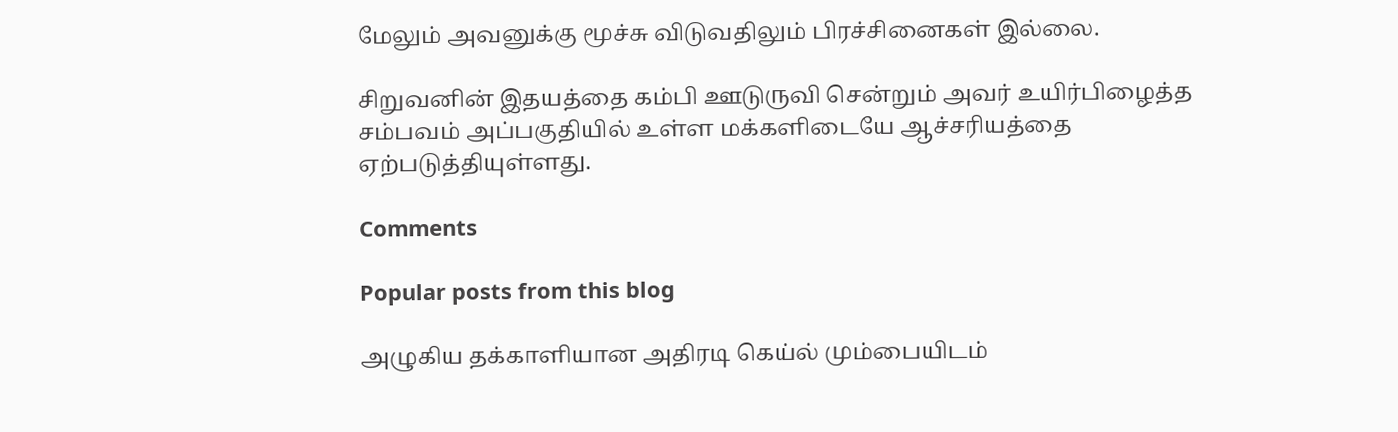மேலும் அவனுக்கு மூச்சு விடுவதிலும் பிரச்சினைகள் இல்லை.

சிறுவனின் இதயத்தை கம்பி ஊடுருவி சென்றும் அவர் உயிர்பிழைத்த சம்பவம் அப்பகுதியில் உள்ள மக்களிடையே ஆச்சரியத்தை ஏற்படுத்தியுள்ளது.

Comments

Popular posts from this blog

அழுகிய தக்காளியான அதிரடி கெய்ல் மும்பையிடம்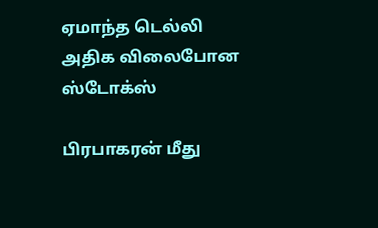ஏமாந்த டெல்லி அதிக விலைபோன ஸ்டோக்ஸ்

பிரபாகரன் மீது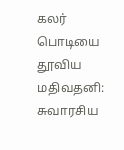கலர் பொடியை தூவிய மதிவதனி: சுவாரசிய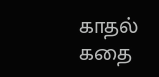காதல் கதை